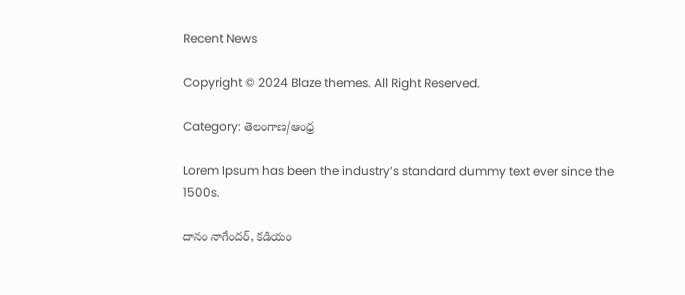Recent News

Copyright © 2024 Blaze themes. All Right Reserved.

Category: తెలంగాణ/ఆంధ్ర

Lorem Ipsum has been the industry’s standard dummy text ever since the 1500s.

దానం నాగేందర్, కడియం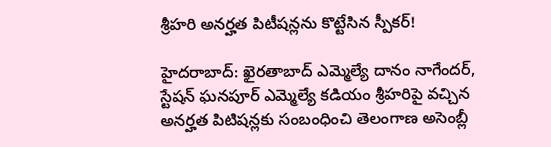శ్రీహరి అనర్హత పిటీషన్లను కొట్టేసిన స్పీకర్!

హైదరాబాద్‌: ఖైరతాబాద్ ఎమ్మెల్యే దానం నాగేందర్, స్టేషన్ ఘనపూర్ ఎమ్మెల్యే కడియం శ్రీహరిపై వచ్చిన అనర్హత పిటిషన్లకు సంబంధించి తెలంగాణ అసెంబ్లీ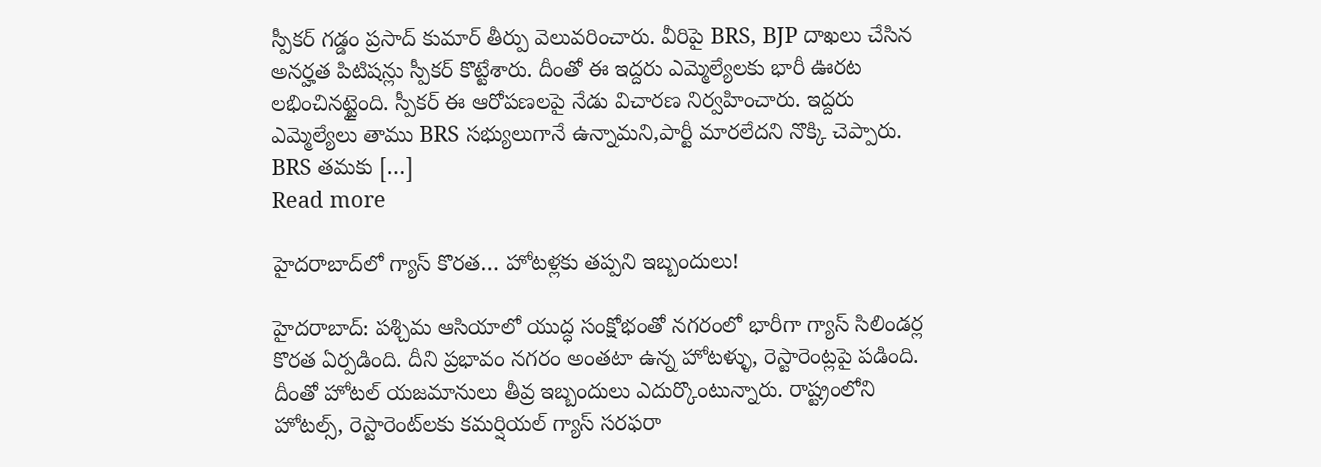స్పీకర్ గడ్డం ప్రసాద్ కుమార్ తీర్పు వెలువరించారు. వీరిపై BRS, BJP దాఖలు చేసిన అనర్హత పిటిషన్లు స్పీకర్‌ కొట్టేశారు. దీంతో ఈ ఇద్దరు ఎమ్మెల్యేలకు భారీ ఊరట లభించినట్టైంది. స్పీకర్ ఈ ఆరోపణలపై నేడు విచారణ నిర్వహించారు. ఇద్దరు ఎమ్మెల్యేలు తాము BRS సభ్యులుగానే ఉన్నామని,పార్టీ మారలేదని నొక్కి చెప్పారు. BRS తమకు […]
Read more

హైదరాబాద్‌లో గ్యాస్‌ కొరత… హోటళ్లకు తప్పని ఇబ్బందులు!

హైదరాబాద్: పశ్చిమ ఆసియాలో యుద్ధ సంక్షోభంతో నగరంలో భారీగా గ్యాస్ సిలిండర్ల కొరత ఏర్పడింది. దీని ప్రభావం నగరం అంతటా ఉన్న హోటళ్ళు, రెస్టారెంట్లపై పడింది. దీంతో హోటల్‌ యజమానులు తీవ్ర ఇబ్బందులు ఎదుర్కొంటున్నారు. రాష్ట్రంలోని హోటల్స్, రెస్టారెంట్‌లకు కమర్షియల్ గ్యాస్ సరఫరా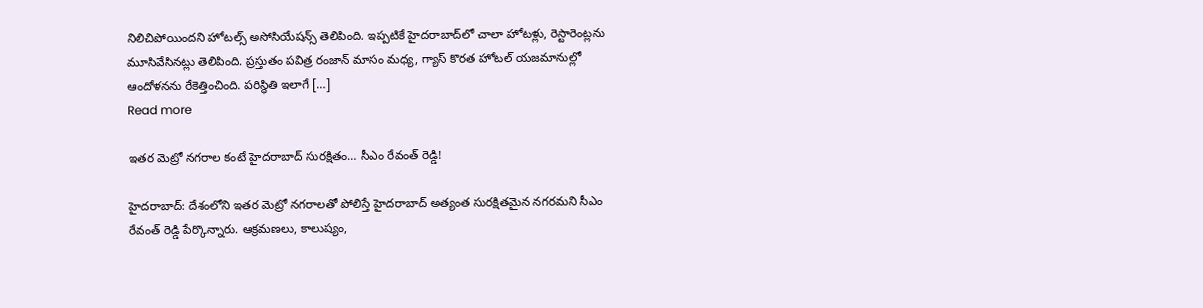నిలిచిపోయిందని హోటల్స్ అసోసియేషన్స్‌ తెలిపింది. ఇప్పటికే హైదరాబాద్‌లో చాలా హోటళ్లు, రెస్టారెంట్లను మూసివేసినట్లు తెలిపింది. ప్రస్తుతం పవిత్ర రంజాన్ మాసం మధ్య, గ్యాస్‌ కొరత హోటల్‌ యజమానుల్లో ఆందోళనను రేకెత్తించింది. పరిస్థితి ఇలాగే […]
Read more

ఇతర మెట్రో నగరాల కంటే హైదరాబాద్ సురక్షితం… సీఎం రేవంత్ రెడ్డి!

హైదరాబాద్: దేశంలోని ఇతర మెట్రో నగరాలతో పోలిస్తే హైదరాబాద్ అత్యంత సురక్షితమైన నగరమని సీఎం రేవంత్ రెడ్డి పేర్కొన్నారు. ఆక్రమణలు, కాలుష్యం,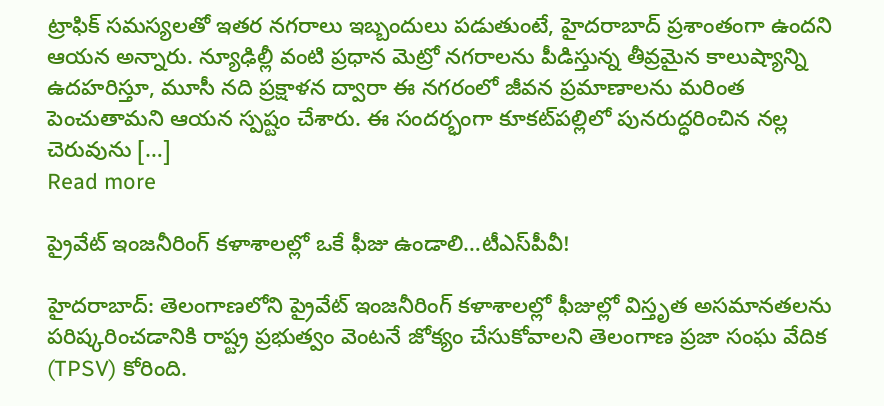ట్రాఫిక్ సమస్యలతో ఇతర నగరాలు ఇబ్బందులు పడుతుంటే, హైదరాబాద్ ప్రశాంతంగా ఉందని ఆయన అన్నారు. న్యూఢిల్లీ వంటి ప్రధాన మెట్రో నగరాలను పీడిస్తున్న తీవ్రమైన కాలుష్యాన్ని ఉదహరిస్తూ, మూసీ నది ప్రక్షాళన ద్వారా ఈ నగరంలో జీవన ప్రమాణాలను మరింత పెంచుతామని ఆయన స్పష్టం చేశారు. ఈ సందర్భంగా కూకట్‌పల్లిలో పునరుద్ధరించిన నల్ల చెరువును […]
Read more

ప్రైవేట్ ఇంజనీరింగ్ కళాశాలల్లో ఒకే ఫీజు ఉండాలి…టీఎస్‌పీవీ!

హైదరాబాద్: తెలంగాణలోని ప్రైవేట్ ఇంజనీరింగ్ కళాశాలల్లో ఫీజుల్లో విస్తృత అసమానతలను పరిష్కరించడానికి రాష్ట్ర ప్రభుత్వం వెంటనే జోక్యం చేసుకోవాలని తెలంగాణ ప్రజా సంఘ వేదిక (TPSV) కోరింది.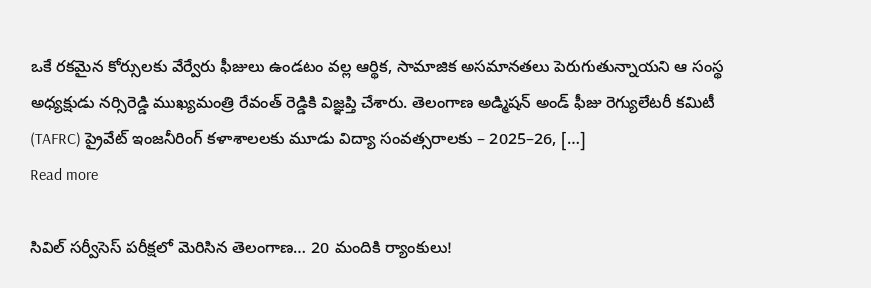ఒకే రకమైన కోర్సులకు వేర్వేరు ఫీజులు ఉండటం వల్ల ఆర్థిక, సామాజిక అసమానతలు పెరుగుతున్నాయని ఆ సంస్థ అధ్యక్షుడు నర్సిరెడ్డి ముఖ్యమంత్రి రేవంత్ రెడ్డికి విజ్ఞప్తి చేశారు. తెలంగాణ అడ్మిషన్ అండ్ ఫీజు రెగ్యులేటరీ కమిటీ (TAFRC) ప్రైవేట్ ఇంజనీరింగ్ కళాశాలలకు మూడు విద్యా సంవత్సరాలకు – 2025–26, […]
Read more

సివిల్ సర్వీసెస్ పరీక్షలో మెరిసిన తెలంగాణ… 20 మందికి ర్యాంకులు!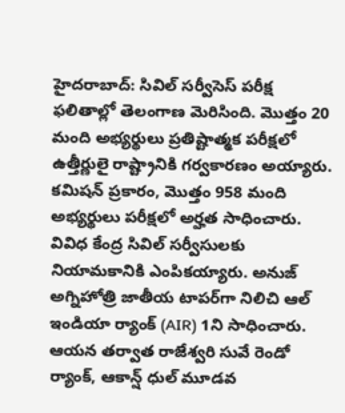హైదరాబాద్: సివిల్ సర్వీసెస్ పరీక్ష ఫలితాల్లో తెలంగాణ మెరిసింది. మొత్తం 20 మంది అభ్యర్థులు ప్రతిష్టాత్మక పరీక్షలో ఉత్తీర్ణులై రాష్ట్రానికి గర్వకారణం అయ్యారు. కమిషన్ ప్రకారం, మొత్తం 958 మంది అభ్యర్థులు పరీక్షలో అర్హత సాధించారు. వివిధ కేంద్ర సివిల్ సర్వీసులకు నియామకానికి ఎంపికయ్యారు. అనుజ్ అగ్నిహోత్రి జాతీయ టాపర్‌గా నిలిచి ఆల్ ఇండియా ర్యాంక్ (AIR) 1ని సాధించారు. ఆయన తర్వాత రాజేశ్వరి సువే రెండో ర్యాంక్‌, ఆకాన్ష్ ధుల్ మూడవ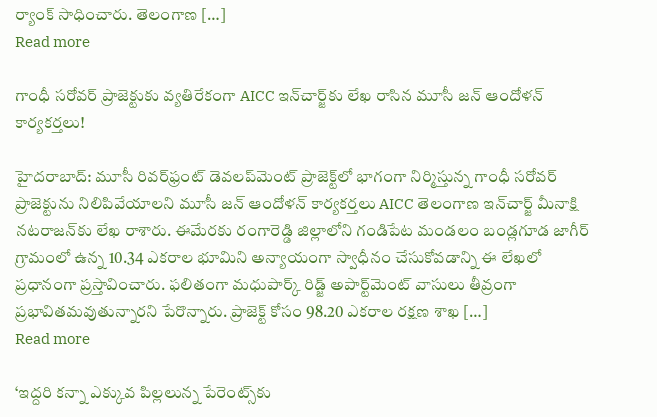ర్యాంక్‌ సాధించారు. తెలంగాణ […]
Read more

గాంధీ సరోవర్ ప్రాజెక్టుకు వ్యతిరేకంగా AICC ఇన్‌చార్జ్‌కు లేఖ రాసిన మూసీ జన్ ఆందోళన్ కార్యకర్తలు!

హైదరాబాద్: మూసీ రివర్‌ఫ్రంట్ డెవలప్‌మెంట్ ప్రాజెక్ట్‌లో భాగంగా నిర్మిస్తున్న గాంధీ సరోవర్ ప్రాజెక్టును నిలిపివేయాలని మూసీ జన్ ఆందోళన్ కార్యకర్తలు AICC తెలంగాణ ఇన్‌చార్జ్ మీనాక్షి నటరాజన్‌కు లేఖ రాశారు. ఈమేరకు రంగారెడ్డి జిల్లాలోని గండిపేట మండలం బండ్లగూడ జాగీర్ గ్రామంలో ఉన్న 10.34 ఎకరాల భూమిని అన్యాయంగా స్వాధీనం చేసుకోవడాన్ని ఈ లేఖలో ప్రధానంగా ప్రస్తావించారు. ఫలితంగా మధుపార్క్ రిడ్జ్‌ అపార్ట్‌మెంట్‌ వాసులు తీవ్రంగా ప్రభావితమవుతున్నారని పేరొన్నారు. ప్రాజెక్ట్‌ కోసం 98.20 ఎకరాల రక్షణ శాఖ […]
Read more

‘ఇద్దరి కన్నా ఎక్కువ పిల్లలున్న పేరెంట్స్‌కు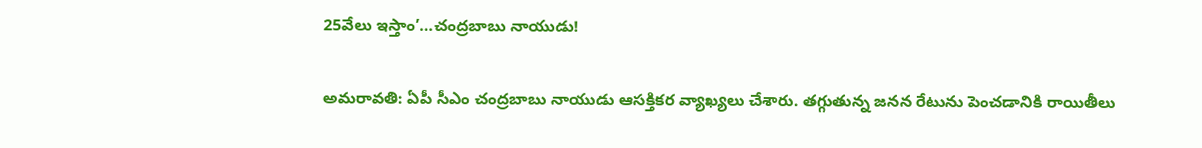25వేలు ఇస్తాం’…చంద్రబాబు నాయుడు!

అమరావతి: ఏపీ సీఎం చంద్రబాబు నాయుడు ఆసక్తికర వ్యాఖ్యలు చేశారు. తగ్గుతున్న జనన రేటును పెంచడానికి రాయితీలు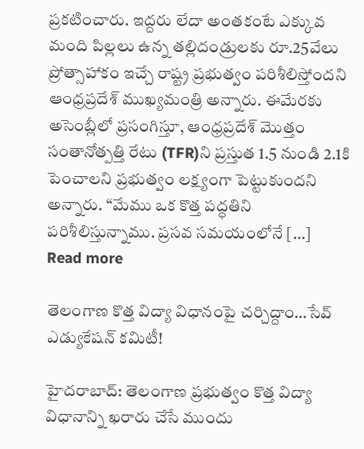ప్రకటించారు. ఇద్దరు లేదా అంతకంటే ఎక్కువ మంది పిల్లలు ఉన్న తల్లిదండ్రులకు రూ.25వేలు ప్రోత్సాహాకం ఇచ్చే రాష్ట్ర ప్రభుత్వం పరిశీలిస్తోందని ఆంధ్రప్రదేశ్ ముఖ్యమంత్రి అన్నారు. ఈమేరకు అసెంబ్లీలో ప్రసంగిస్తూ, ఆంధ్రప్రదేశ్ మొత్తం సంతానోత్పత్తి రేటు (TFR)ని ప్రస్తుత 1.5 నుండి 2.1కి పెంచాలని ప్రభుత్వం లక్ష్యంగా పెట్టుకుందని అన్నారు. “మేము ఒక కొత్త పద్ధతిని పరిశీలిస్తున్నాము. ప్రసవ సమయంలోనే […]
Read more

తెలంగాణ కొత్త విద్యా విధానంపై చర్చిద్దాం…సేవ్ ఎడ్యుకేషన్ కమిటీ!

హైదరాబాద్: తెలంగాణ ప్రభుత్వం కొత్త విద్యా విధానాన్ని ఖరారు చేసే ముందు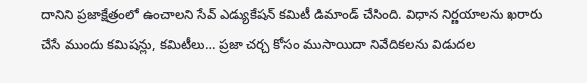దానిని ప్రజాక్షేత్రంలో ఉంచాలని సేవ్ ఎడ్యుకేషన్ కమిటీ డిమాండ్ చేసింది. విధాన నిర్ణయాలను ఖరారు చేసే ముందు కమిషన్లు, కమిటీలు… ప్రజా చర్చ కోసం ముసాయిదా నివేదికలను విడుదల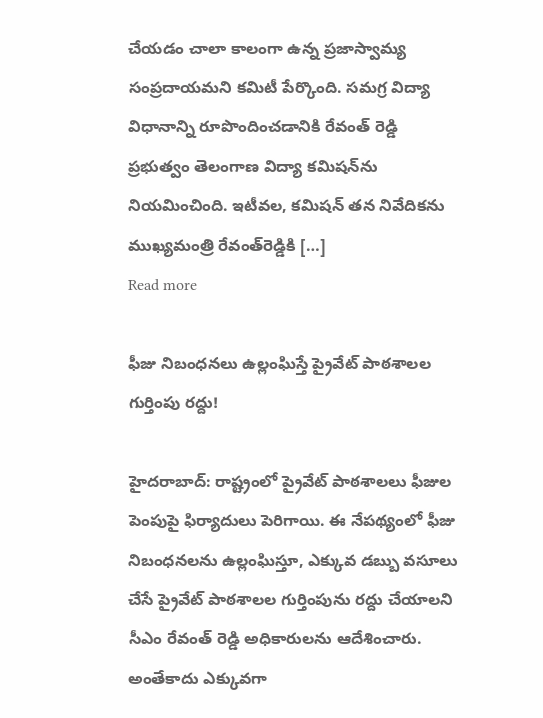చేయడం చాలా కాలంగా ఉన్న ప్రజాస్వామ్య సంప్రదాయమని కమిటీ పేర్కొంది. సమగ్ర విద్యా విధానాన్ని రూపొందించడానికి రేవంత్ రెడ్డి ప్రభుత్వం తెలంగాణ విద్యా కమిషన్‌ను నియమించింది. ఇటీవల, కమిషన్ తన నివేదికను ముఖ్యమంత్రి రేవంత్‌రెడ్డికి […]
Read more

ఫీజు నిబంధనలు ఉల్లంఘిస్తే ప్రైవేట్ పాఠశాలల గుర్తింపు రద్దు!

హైదరాబాద్: రాష్ట్రంలో ప్రైవేట్ పాఠశాలలు ఫీజుల పెంపుపై ఫిర్యాదులు పెరిగాయి. ఈ నేపథ్యంలో ఫీజు నిబంధనలను ఉల్లంఘిస్తూ, ఎక్కువ డబ్బు వసూలు చేసే ప్రైవేట్ పాఠశాలల గుర్తింపును రద్దు చేయాలని సీఎం రేవంత్ రెడ్డి అధికారులను ఆదేశించారు. అంతేకాదు ఎక్కువగా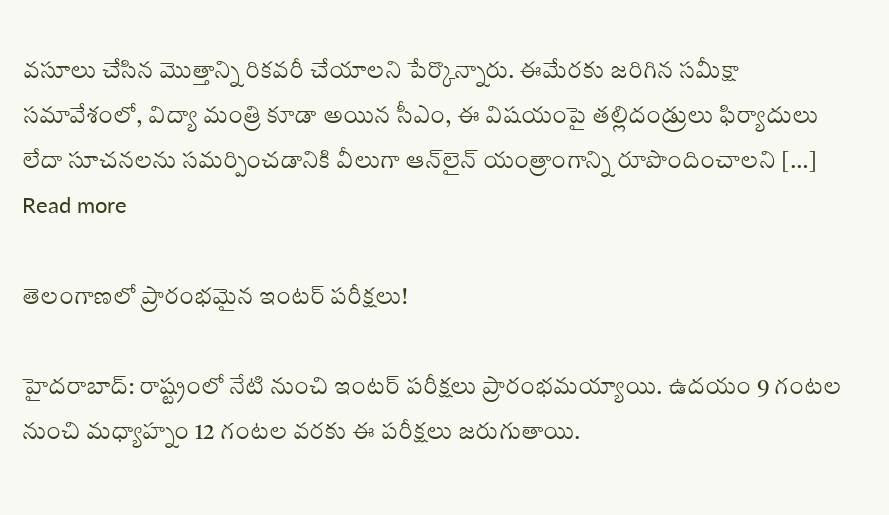వసూలు చేసిన మొత్తాన్ని రికవరీ చేయాలని పేర్కొన్నారు. ఈమేరకు జరిగిన సమీక్షా సమావేశంలో, విద్యా మంత్రి కూడా అయిన సీఎం, ఈ విషయంపై తల్లిదండ్రులు ఫిర్యాదులు లేదా సూచనలను సమర్పించడానికి వీలుగా ఆన్‌లైన్ యంత్రాంగాన్ని రూపొందించాలని […]
Read more

తెలంగాణలో ప్రారంభమైన ఇంటర్‌ పరీక్షలు!

హైదరాబాద్‌: రాష్ట్రంలో నేటి నుంచి ఇంటర్‌ పరీక్షలు ప్రారంభమయ్యాయి. ఉదయం 9 గంటల నుంచి మధ్యాహ్నం 12 గంటల వరకు ఈ పరీక్షలు జరుగుతాయి.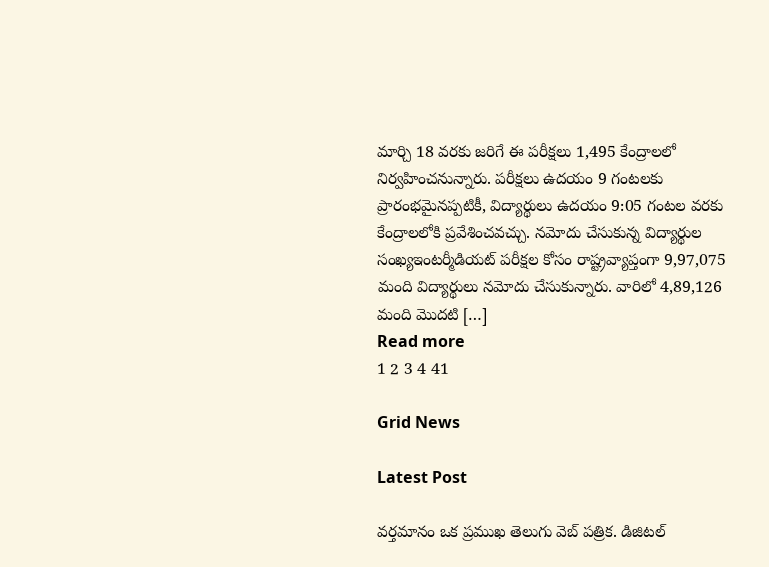మార్చి 18 వరకు జరిగే ఈ పరీక్షలు 1,495 కేంద్రాలలో నిర్వహించనున్నారు. పరీక్షలు ఉదయం 9 గంటలకు ప్రారంభమైనప్పటికీ, విద్యార్థులు ఉదయం 9:05 గంటల వరకు కేంద్రాలలోకి ప్రవేశించవచ్చు. నమోదు చేసుకున్న విద్యార్థుల సంఖ్యఇంటర్మీడియట్ పరీక్షల కోసం రాష్ట్రవ్యాప్తంగా 9,97,075 మంది విద్యార్థులు నమోదు చేసుకున్నారు. వారిలో 4,89,126 మంది మొదటి […]
Read more
1 2 3 4 41

Grid News

Latest Post

వర్తమానం ఒక ప్రముఖ తెలుగు వెబ్ పత్రిక. డిజిటల్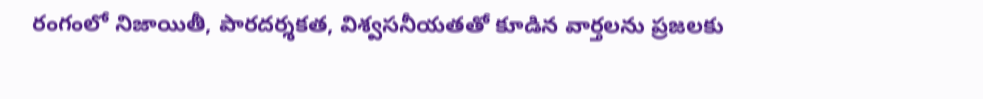రంగంలో నిజాయితీ, పారదర్శకత, విశ్వసనీయతతో కూడిన వార్తలను ప్రజలకు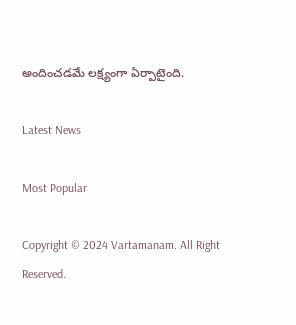అందించడమే లక్ష్యంగా ఏర్పాటైంది.

Latest News

Most Popular

Copyright © 2024 Vartamanam. All Right Reserved.